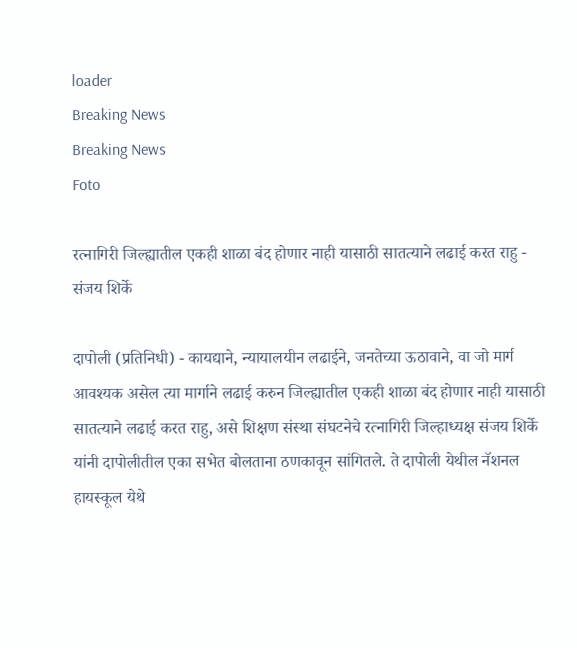loader
Breaking News
Breaking News
Foto

रत्नागिरी जिल्ह्यातील एकही शाळा बंद होणार नाही यासाठी सातत्याने लढाई करत राहु - संजय शिर्के

दापोली (प्रतिनिधी) - कायद्याने, न्यायालयीन लढाईने, जनतेच्या ऊठावाने, वा जो मार्ग आवश्यक असेल त्या मार्गाने लढाई करुन जिल्ह्यातील एकही शाळा बंद होणार नाही यासाठी सातत्याने लढाई करत राहु, असे शिक्षण संस्था संघटनेचे रत्नागिरी जिल्हाध्यक्ष संजय शिर्के यांनी दापोलीतील एका सभेत बोलताना ठणकावून सांगितले. ते दापोली येथील नॅशनल हायस्कूल येथे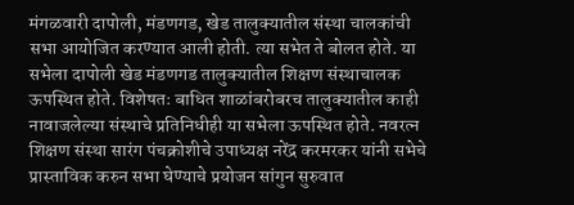मंगळवारी दापोली, मंडणगड, खेड तालुक्यातील संस्था चालकांची सभा आयोजित करण्यात आली होती. त्या सभेत ते बोलत होते. या सभेला दापोली खेड मंडणगड तालुक्यातील शिक्षण संस्थाचालक ऊपस्थित होते. विशेषतः बाधित शाळांबरोबरच तालुक्यातील काही नावाजलेल्या संस्थाचे प्रतिनिधीही या सभेला ऊपस्थित होते. नवरत्न शिक्षण संस्था सारंग पंचक्रोशीचे उपाध्यक्ष नरेंद्र करमरकर यांनी सभेचे प्रास्ताविक करुन सभा घेण्याचे प्रयोजन सांगुन सुरुवात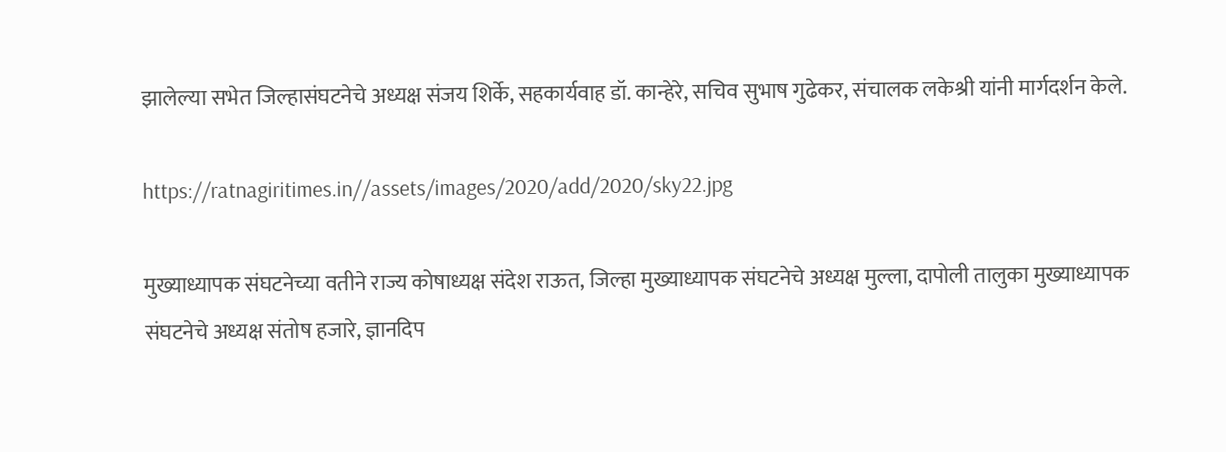झालेल्या सभेत जिल्हासंघटनेचे अध्यक्ष संजय शिर्के, सहकार्यवाह डॉ. कान्हेरे, सचिव सुभाष गुढेकर, संचालक लकेश्री यांनी मार्गदर्शन केले.

https://ratnagiritimes.in//assets/images/2020/add/2020/sky22.jpg

मुख्याध्यापक संघटनेच्या वतीने राज्य कोषाध्यक्ष संदेश राऊत, जिल्हा मुख्याध्यापक संघटनेचे अध्यक्ष मुल्ला, दापोली तालुका मुख्याध्यापक संघटनेचे अध्यक्ष संतोष हजारे, ज्ञानदिप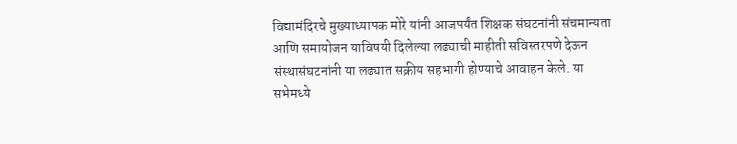विद्यामंदिरचे मुख्याध्यापक मोरे यांनी आजपर्यंत शिक्षक संघटनांनी संचमान्यता आणि समायोजन याविषयी दिलेल्या लढ्याची माहीती सविस्तरपणे देऊन संस्थासंघटनांनी या लढ्यात सक्रीय सहभागी होण्याचे आवाहन केले. या सभेमध्ये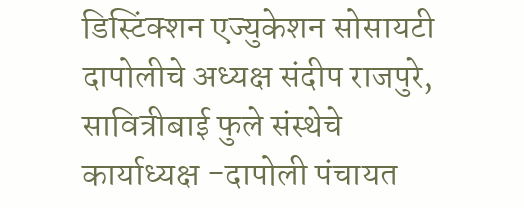डिस्टिंक्शन एज्युकेशन सोसायटी दापोलीचे अध्यक्ष संदीप राजपुरे, सावित्रीबाई फुले संस्थेचे कार्याध्यक्ष -दापोली पंचायत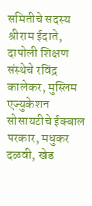समितीचे सदस्य श्रीराम ईदाते, दापोली शिक्षण संस्थेचे रविंद्र कालेकर, मुस्लिम एज्युकेशन सोसायटीचे ईक्बाल परकार, मधुकर दळवी, खेड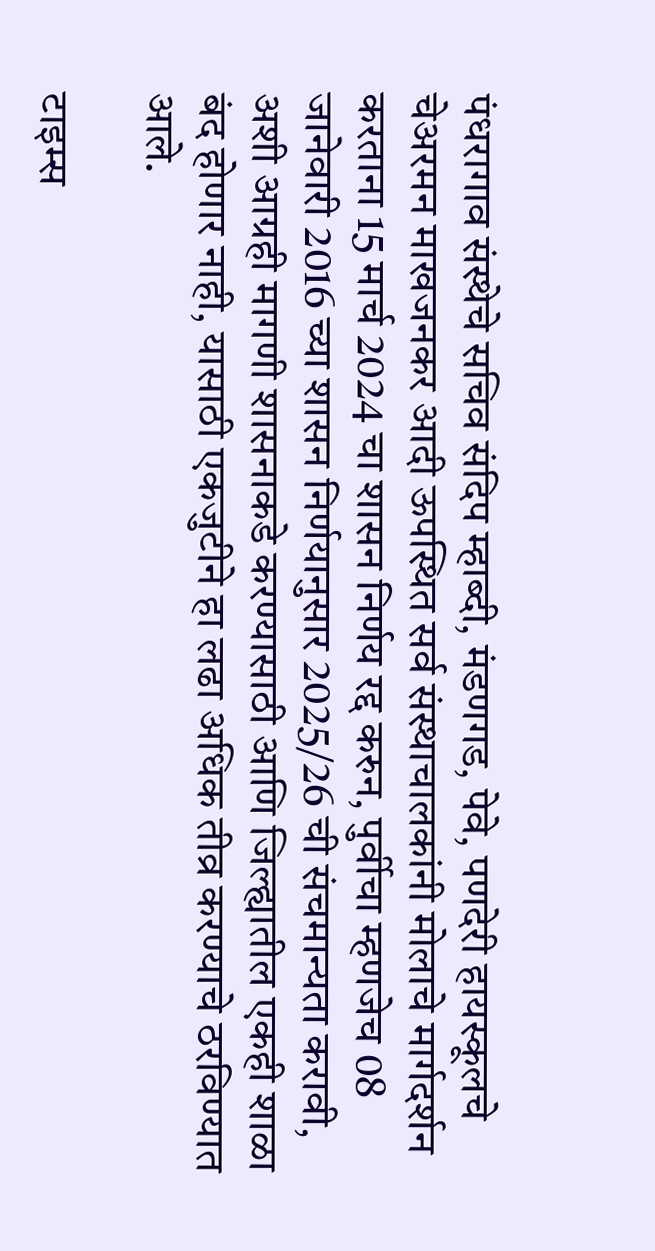पंधरागाव संस्थेचे सचिव संदिप म्हाब्दी, मंडणगड, पेवे, पणदेरी हायस्कूलचे चेअरमन माखजनकर आदी ऊपस्थित सर्व संस्थाचालकांनी मोलाचे मार्गदर्शन करताना 15 मार्च 2024 चा शासन निर्णय रद्द करुन, पुर्वीचा म्हणजेच 08 जानेवारी 2016 च्या शासन निर्णयानुसार 2025/26 ची संचमान्यता करावी, अशी आग्रही मागणी शासनाकडे करण्यासाठी आणि जिल्ह्यातील एकही शाळा बंद होणार नाही, यासाठी एकजुटीने हा लढा अधिक तीव्र करण्याचे ठरविण्यात आले.

टाइम्स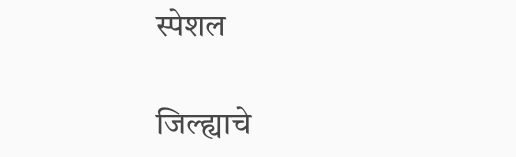स्पेशल

जिल्ह्याचे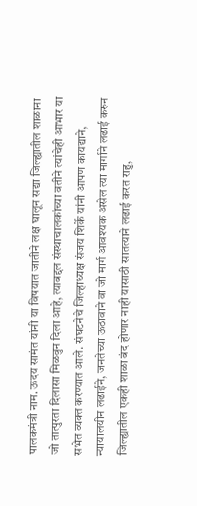पालकमंत्री नाम. ऊदय सामंत यांनी या विषयात जातीने लक्ष घालून सद्या जिल्ह्यातील शाळाना जो तात्पुरता दिलासा मिळवुन दिला आहे, त्याबद्दल संस्थाचालकांच्या वतीने त्यांचेही आभार या सभेत व्यक्त करण्यात आले. संघटनेचे जिल्हाध्यक्ष संजय शिर्के यांनी आपण कायद्याने, न्यायालयीन लढाईने, जनतेच्या ऊठावाने वा जो मार्ग आवश्यक असेल त्या मार्गाने लढाई करुन जिल्ह्यातील एकही शाळा बंद होणार नाही यासाठी सातत्याने लढाई करत राहु,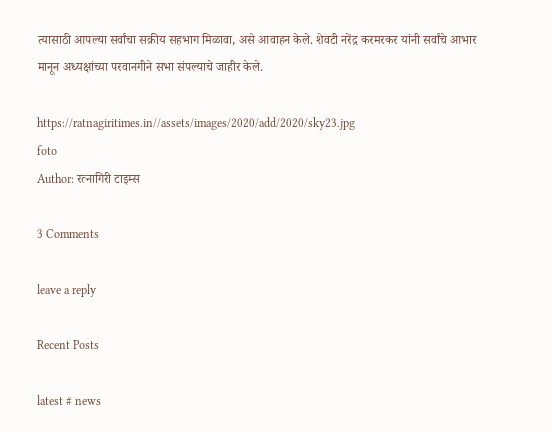त्यासाठी आपल्या सर्वांचा सक्रीय सहभाग मिळावा, असे आवाहन केले. शेवटी नरेंद्र करमरकर यांनी सर्वांचे आभार मानून अध्यक्षांच्या परवानगीने सभा संपल्याचे जाहीर केले.

https://ratnagiritimes.in//assets/images/2020/add/2020/sky23.jpg
foto
Author: रत्नागिरी टाइम्स

3 Comments

leave a reply

Recent Posts

latest # news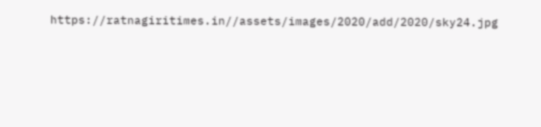https://ratnagiritimes.in//assets/images/2020/add/2020/sky24.jpg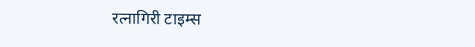रत्नागिरी टाइम्स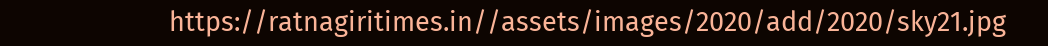https://ratnagiritimes.in//assets/images/2020/add/2020/sky21.jpg